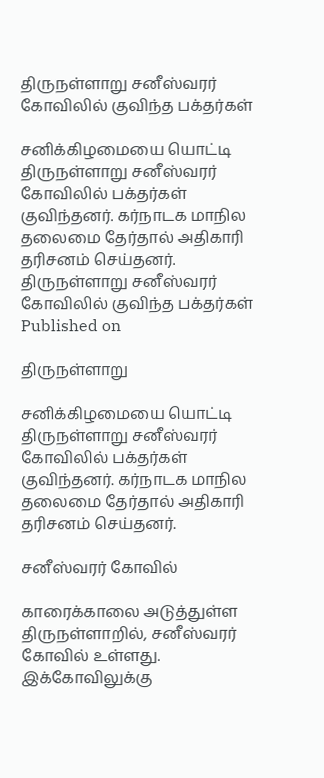திருநள்ளாறு சனீஸ்வரர் கோவிலில் குவிந்த பக்தர்கள்

சனிக்கிழமையை யொட்டி திருநள்ளாறு சனீஸ்வரர் கோவிலில் பக்தர்கள் குவிந்தனர். கர்நாடக மாநில தலைமை தேர்தால் அதிகாரி தரிசனம் செய்தனர்.
திருநள்ளாறு சனீஸ்வரர் கோவிலில் குவிந்த பக்தர்கள்
Published on

திருநள்ளாறு

சனிக்கிழமையை யொட்டி திருநள்ளாறு சனீஸ்வரர் கோவிலில் பக்தர்கள் குவிந்தனர். கர்நாடக மாநில தலைமை தேர்தால் அதிகாரி தரிசனம் செய்தனர்.

சனீஸ்வரர் கோவில்

காரைக்காலை அடுத்துள்ள திருநள்ளாறில், சனீஸ்வரர் கோவில் உள்ளது. இக்கோவிலுக்கு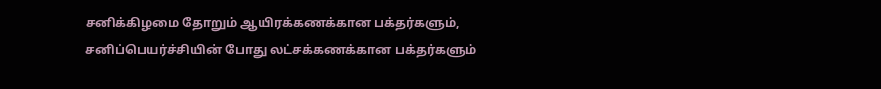சனிக்கிழமை தோறும் ஆயிரக்கணக்கான பக்தர்களும், சனிப்பெயர்ச்சியின் போது லட்சக்கணக்கான பக்தர்களும்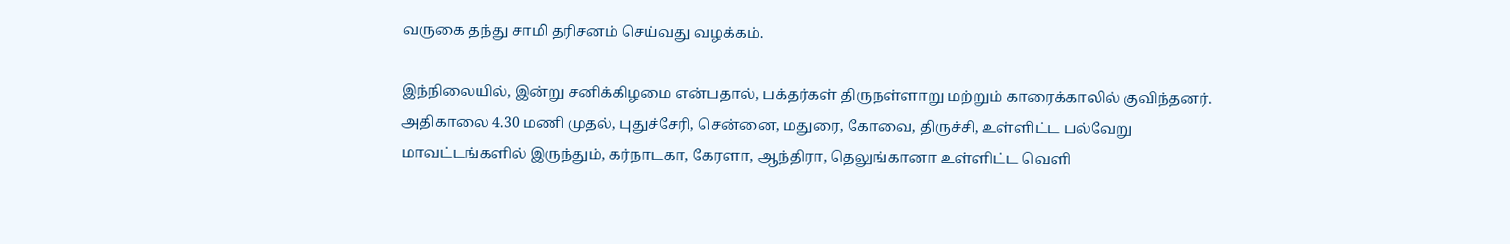வருகை தந்து சாமி தரிசனம் செய்வது வழக்கம்.

இந்நிலையில், இன்று சனிக்கிழமை என்பதால், பக்தர்கள் திருநள்ளாறு மற்றும் காரைக்காலில் குவிந்தனர். அதிகாலை 4.30 மணி முதல், புதுச்சேரி, சென்னை, மதுரை, கோவை, திருச்சி, உள்ளிட்ட பல்வேறு மாவட்டங்களில் இருந்தும், கர்நாடகா, கேரளா, ஆந்திரா, தெலுங்கானா உள்ளிட்ட வெளி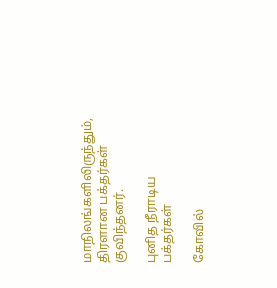மாநிலங்களிலிருந்தும், திரளான பக்தர்கள் குவிந்தனர்.

புனித நீராடிய பக்தர்கள்

கோவில்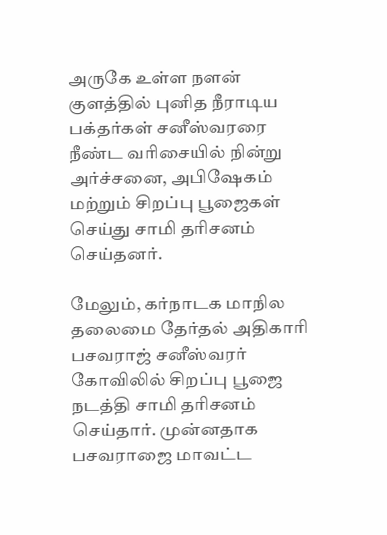அருகே உள்ள நளன் குளத்தில் புனித நீராடிய பக்தர்கள் சனீஸ்வரரை நீண்ட வரிசையில் நின்று அர்ச்சனை, அபிஷேகம் மற்றும் சிறப்பு பூஜைகள் செய்து சாமி தரிசனம் செய்தனர்.

மேலும், கர்நாடக மாநில தலைமை தேர்தல் அதிகாரி பசவராஜ் சனீஸ்வரர் கோவிலில் சிறப்பு பூஜை நடத்தி சாமி தரிசனம் செய்தார். முன்னதாக பசவராஜை மாவட்ட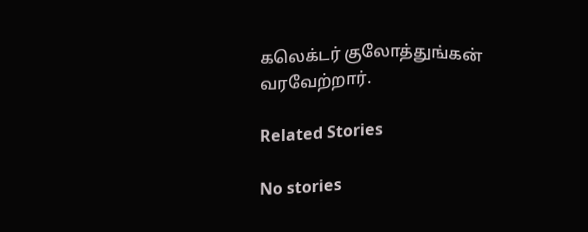கலெக்டர் குலோத்துங்கன் வரவேற்றார்.

Related Stories

No stories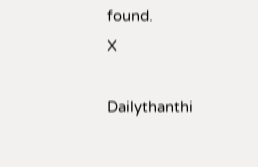found.
X

Dailythanthi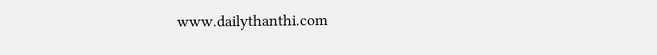www.dailythanthi.com